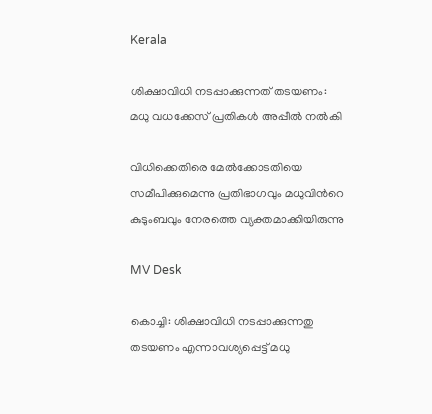Kerala

ശിക്ഷാവിധി നടപ്പാക്കുന്നത് തടയണം: മധു വധക്കേസ് പ്രതികൾ അപ്പീൽ നൽകി

വിധിക്കെതിരെ മേൽക്കോടതിയെ സമീപിക്കുമെന്നു പ്രതിഭാഗവും മധുവിന്‍റെ കുടുംബവും നേരത്തെ വ്യക്തമാക്കിയിരുന്നു

MV Desk

കൊച്ചി: ശിക്ഷാവിധി നടപ്പാക്കുന്നതു തടയണം എന്നാവശ്യപ്പെട്ട് മധു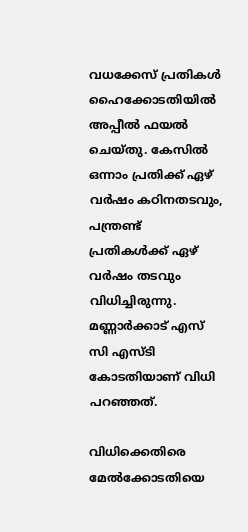വധക്കേസ് പ്രതികൾ ഹൈക്കോടതിയിൽ അപ്പീൽ ഫയൽ ചെയ്തു. കേസിൽ ഒന്നാം പ്രതിക്ക് ഏഴ് വർഷം കഠിനതടവും, പന്ത്രണ്ട് പ്രതികൾക്ക് ഏഴ് വർഷം തടവും വിധിച്ചിരുന്നു. മണ്ണാർക്കാട് എസ് സി എസ്ടി കോടതിയാണ് വിധി പറഞ്ഞത്.

വിധിക്കെതിരെ മേൽക്കോടതിയെ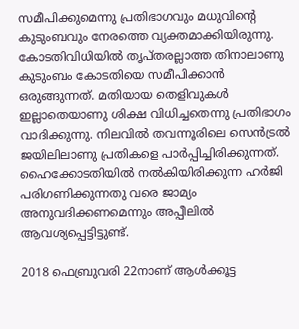സമീപിക്കുമെന്നു പ്രതിഭാഗവും മധുവിന്‍റെ കുടുംബവും നേരത്തെ വ്യക്തമാക്കിയിരുന്നു. കോടതിവിധിയിൽ തൃപ്തരല്ലാത്ത തിനാലാണു കുടുംബം കോടതിയെ സമീപിക്കാൻ ഒരുങ്ങുന്നത്. മതിയായ തെളിവുകൾ ഇല്ലാതെയാണു ശിക്ഷ വിധിച്ചതെന്നു പ്രതിഭാഗം വാദിക്കുന്നു. നിലവിൽ തവന്നൂരിലെ സെൻ‌ട്രൽ ജയിലിലാണു പ്രതികളെ പാർപ്പിച്ചിരിക്കുന്നത്. ഹൈക്കോടതിയിൽ നൽകിയിരിക്കുന്ന ഹർജി പരിഗണിക്കുന്നതു വരെ ജാമ്യം അനുവദിക്കണമെന്നും അപ്പീലിൽ ആവശ്യപ്പെട്ടിട്ടുണ്ട്.

2018 ഫെബ്രുവരി 22നാണ് ആൾക്കൂട്ട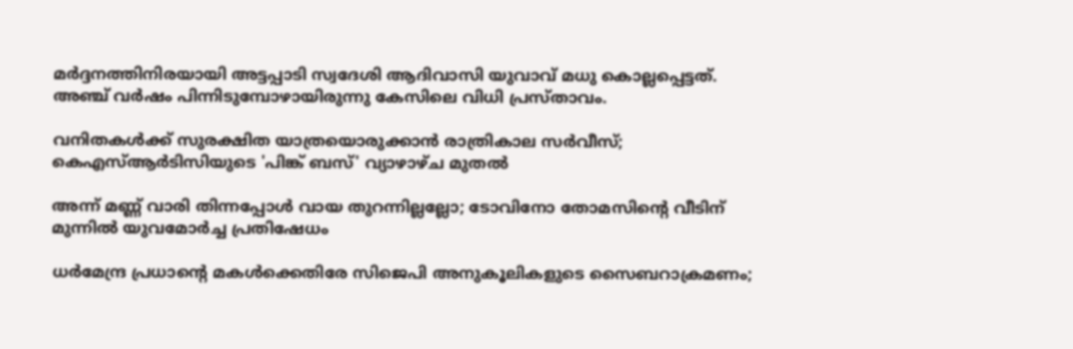മർദ്ദനത്തിനിരയായി അട്ടപ്പാടി സ്വദേശി ആദിവാസി യുവാവ് മധു കൊല്ലപ്പെട്ടത്. അഞ്ച് വർഷം പിന്നിടുമ്പോഴായിരുന്നു കേസിലെ വിധി പ്രസ്താവം.

വനിതകൾക്ക് സുരക്ഷിത യാത്രയൊരുക്കാൻ രാത്രികാല സർവീസ്; കെഎസ്ആർടിസിയുടെ 'പിങ്ക് ബസ്' വ്യാഴാഴ്ച മുതൽ

അന്ന് മണ്ണ് വാരി തിന്നപ്പോൾ വായ തുറന്നില്ലല്ലോ; ടോവിനോ തോമസിന്‍റെ വീടിന് മുന്നിൽ യുവമോര്‍ച്ച പ്രതിഷേധം

ധർമേന്ദ്ര പ്രധാന്‍റെ മകൾക്കെതിരേ സിജെപി അനുകൂലികളുടെ സൈബറാക്രമണം;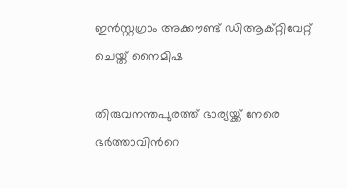ഇൻസ്റ്റഗ്രാം അക്കൗണ്ട് ഡിആക്റ്റിവേറ്റ് ചെയ്ത് നൈമിഷ

തിരുവനന്തപുരത്ത് ഭാര്യയ്ക്ക് നേരെ ഭർത്താവിന്‍റെ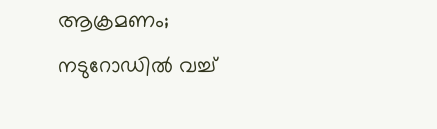ആക്രമണം; നടുറോഡില്‍ വച്ച്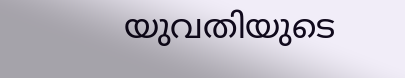യുവതിയുടെ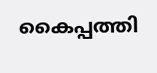കൈപ്പത്തി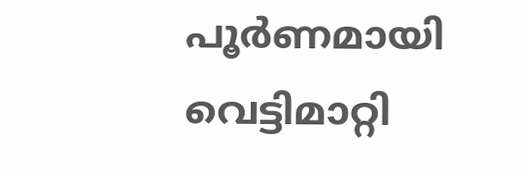പൂര്‍ണമായി വെട്ടിമാറ്റി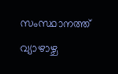സംസ്ഥാനത്ത് വ്യാഴാഴ്ച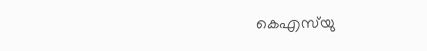കെഎസ്‌യു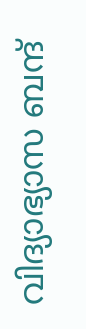വിദ്യാഭ്യാസ ബന്ദ്